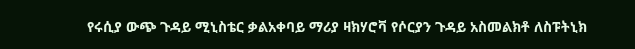የሩሲያ ውጭ ጉዳይ ሚኒስቴር ቃልአቀባይ ማሪያ ዛክሃሮቫ የሶርያን ጉዳይ አስመልክቶ ለስፑትኒክ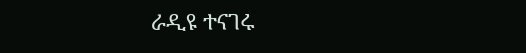ራዲዩ ተናገሩ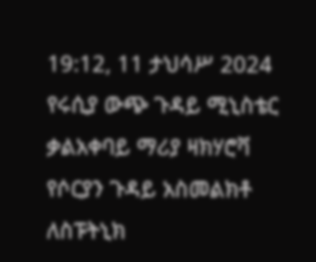19:12, 11 ታህሳሥ 2024
የሩሲያ ውጭ ጉዳይ ሚኒስቴር ቃልአቀባይ ማሪያ ዛክሃሮቫ የሶርያን ጉዳይ አስመልክቶ ለስፑትኒክ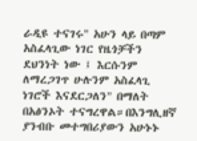ራዲዩ ተናገሩ" አሁን ላይ በጣም አስፈላጊው ነገር የዜጎቻችን ደህንነት ነው ፤ እርሱንም ለማረጋገጥ ሁሉንም አስፈላጊ ነገሮች እናደርጋለን" በማለት በአፅንኦት ተናግረዋል።በእንግሊዘኛ ያንብቡ መተግበሪያውን አሁኑኑ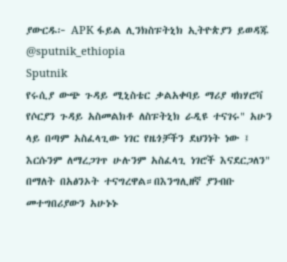ያውርዱ፦ APK ፋይል ሊንክስፑትኒክ ኢትዮጵያን ይወዳጁ @sputnik_ethiopia
Sputnik
የሩሲያ ውጭ ጉዳይ ሚኒስቴር ቃልአቀባይ ማሪያ ዛክሃሮቫ የሶርያን ጉዳይ አስመልክቶ ለስፑትኒክ ራዲዩ ተናገሩ" አሁን ላይ በጣም አስፈላጊው ነገር የዜጎቻችን ደህንነት ነው ፤ እርሱንም ለማረጋገጥ ሁሉንም አስፈላጊ ነገሮች እናደርጋለን" በማለት በአፅንኦት ተናግረዋል።በእንግሊዘኛ ያንብቡ መተግበሪያውን አሁኑኑ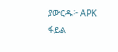ያውርዱ፦ APK ፋይል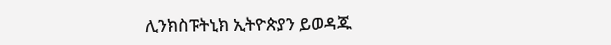ሊንክስፑትኒክ ኢትዮጵያን ይወዳጁ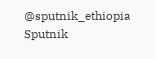@sputnik_ethiopia
Sputnik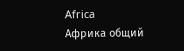Africa
Африка общий